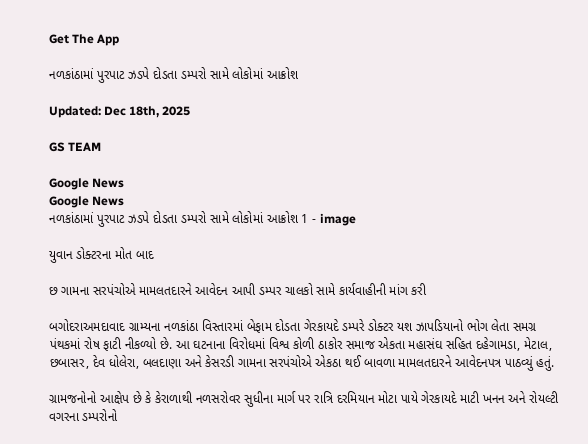Get The App

નળકાંઠામાં પુરપાટ ઝડપે દોડતા ડમ્પરો સામે લોકોમાં આક્રોશ

Updated: Dec 18th, 2025

GS TEAM

Google News
Google News
નળકાંઠામાં પુરપાટ ઝડપે દોડતા ડમ્પરો સામે લોકોમાં આક્રોશ 1 - image

યુવાન ડોક્ટરના મોત બાદ

છ ગામના સરપંચોએ મામલતદારને આવેદન આપી ડમ્પર ચાલકો સામે કાર્યવાહીની માંગ કરી

બગોદરાઅમદાવાદ ગ્રામ્યના નળકાંઠા વિસ્તારમાં બેફામ દોડતા ગેરકાયદે ડમ્પરે ડોક્ટર યશ ઝાપડિયાનો ભોગ લેતા સમગ્ર પંથકમાં રોષ ફાટી નીકળ્યો છે. આ ઘટનાના વિરોધમાં વિશ્વ કોળી ઠાકોર સમાજ એકતા મહાસંઘ સહિત દહેગામડા, મેટાલ, છબાસર, દેવ ધોલેરા, બલદાણા અને કેસરડી ગામના સરપંચોએ એકઠા થઈ બાવળા મામલતદારને આવેદનપત્ર પાઠવ્યું હતું.

ગ્રામજનોનો આક્ષેપ છે કે કેરાળાથી નળસરોવર સુધીના માર્ગ પર રાત્રિ દરમિયાન મોટા પાયે ગેરકાયદે માટી ખનન અને રોયલ્ટી વગરના ડમ્પરોનો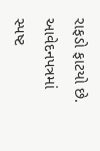રાફડો ફાટયો છે. આવેદનપત્રમાં સ્પષ્ટ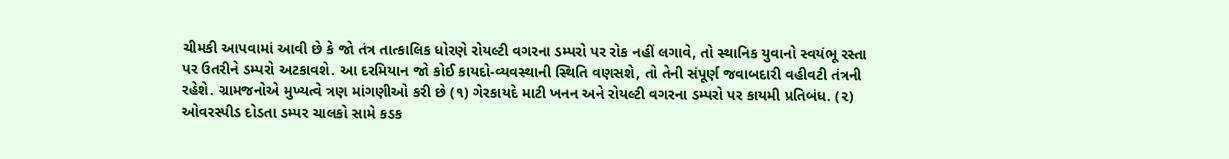ચીમકી આપવામાં આવી છે કે જો તંત્ર તાત્કાલિક ધોરણે રોયલ્ટી વગરના ડમ્પરો પર રોક નહીં લગાવે, તો સ્થાનિક યુવાનો સ્વયંભૂ રસ્તા પર ઉતરીને ડમ્પરો અટકાવશે. આ દરમિયાન જો કોઈ કાયદો-વ્યવસ્થાની સ્થિતિ વણસશે, તો તેની સંપૂર્ણ જવાબદારી વહીવટી તંત્રની રહેશે. ગ્રામજનોએ મુખ્યત્વે ત્રણ માંગણીઓ કરી છે (૧) ગેરકાયદે માટી ખનન અને રોયલ્ટી વગરના ડમ્પરો પર કાયમી પ્રતિબંધ. (૨) ઓવરસ્પીડ દોડતા ડમ્પર ચાલકો સામે કડક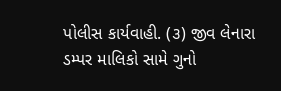પોલીસ કાર્યવાહી. (૩) જીવ લેનારા ડમ્પર માલિકો સામે ગુનો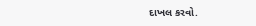દાખલ કરવો.